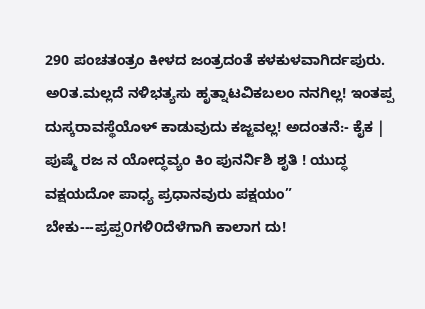290 ಪಂಚತಂತ್ರಂ ಕೀಳದ ಜಂತ್ರದಂತೆ ಕಳಕುಳವಾಗಿರ್ದಪುರು. ಅ೦ತ.ಮಲ್ಲದೆ ನಳಿಭತ್ಯಸು ಹೃತ್ನಾಟವಿಕಬಲಂ ನನಗಿಲ್ಲ! ಇಂತಪ್ಪ ದುಸ್ಕರಾವಸ್ಥೆಯೊಳ್ ಕಾಡುವುದು ಕಜ್ಜವಲ್ಲ! ಅದಂತನೆ:- ಕೈಕ | ಪುಷ್ಮೆ ರಜ ನ ಯೋದ್ಧವ್ಯಂ ಕಿಂ ಪುನರ್ನಿಶಿ ಶೃತಿ ! ಯುದ್ಧ ವಕ್ಷಯದೋ ಪಾಧ್ಯ ಪ್ರಧಾನವುರು ಪಕ್ಷಯಂ” ಬೇಕು---ಪ್ರಪ್ಪ೦ಗಳಿ೦ದೆಳೆಗಾಗಿ ಕಾಲಾಗ ದು!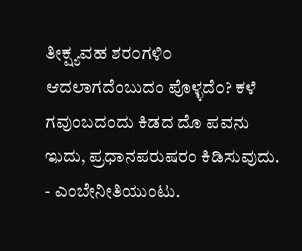ತೀಕ್ಷ್ಯವಹ ಶರ೦ಗಳಿ೦ ಆದಲಾಗದೆಂಬುದಂ ಪೊಳ್ಳದೆ೦? ಕಳೆ ಗವುಂಬದಂದು ಕಿಡದ ದೊ ಪವನು ಇುದು, ಪ್ರಧಾನಪರುಷರಂ ಕಿಡಿಸುವುದು. - ಎಂಬೇನೀತಿಯುಂಟು.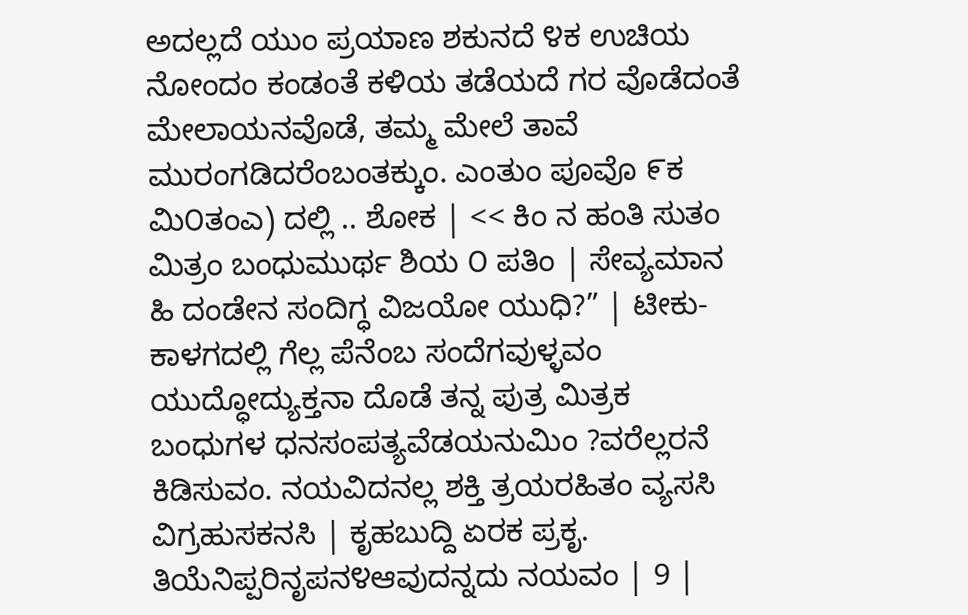ಅದಲ್ಲದೆ ಯುಂ ಪ್ರಯಾಣ ಶಕುನದೆ ೪ಕ ಉಚಿಯ ನೋಂದಂ ಕಂಡಂತೆ ಕಳಿಯ ತಡೆಯದೆ ಗರ ವೊಡೆದಂತೆ ಮೇಲಾಯನವೊಡೆ, ತಮ್ಮ ಮೇಲೆ ತಾವೆ ಮುರಂಗಡಿದರೆಂಬಂತಕ್ಕುಂ. ಎಂತುಂ ಪೂವೊ ೯ಕ ಮಿ೦ತಂಎ) ದಲ್ಲಿ .. ಶೋಕ | << ಕಿಂ ನ ಹಂತಿ ಸುತಂ ಮಿತ್ರಂ ಬಂಧುಮುರ್ಥ ಶಿಯ ೦ ಪತಿಂ | ಸೇವ್ಯಮಾನ ಹಿ ದಂಡೇನ ಸಂದಿಗ್ಧ ವಿಜಯೋ ಯುಧಿ?” | ಟೀಕು-ಕಾಳಗದಲ್ಲಿ ಗೆಲ್ಲ ಪೆನೆಂಬ ಸಂದೆಗವುಳ್ಳವಂ ಯುದ್ಧೋದ್ಯುಕ್ತನಾ ದೊಡೆ ತನ್ನ ಪುತ್ರ ಮಿತ್ರಕ ಬಂಧುಗಳ ಧನಸಂಪತ್ಯವೆಡಯನುಮಿಂ ?ವರೆಲ್ಲರನೆ ಕಿಡಿಸುವಂ. ನಯವಿದನಲ್ಲ ಶಕ್ತಿ ತ್ರಯರಹಿತಂ ವ್ಯಸಸಿ ವಿಗ್ರಹುಸಕನಸಿ | ಕೃಹಬುದ್ದಿ ಏರಕ ಪ್ರಕೃ. ತಿಯೆನಿಪ್ಪರಿನೃಪನ೪ಆವುದನ್ನದು ನಯವಂ | 9 |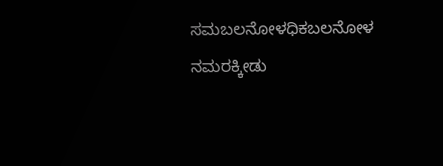ಸಮಬಲನೋಳಧಿಕಬಲನೋಳ ನಮರಕ್ಕೀಡು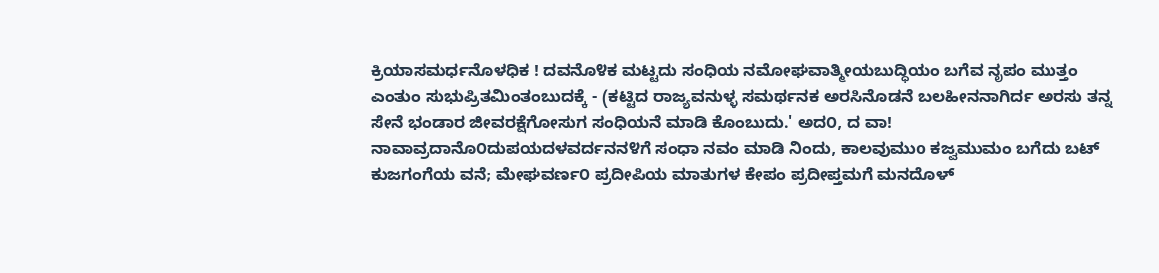ಕ್ರಿಯಾಸಮರ್ಧನೊಳಧಿಕ ! ದವನೊ೪ಕ ಮಟ್ಟದು ಸಂಧಿಯ ನಮೋಘವಾತ್ಮೀಯಬುದ್ಧಿಯಂ ಬಗೆವ ನೃಪಂ ಮುತ್ತಂ ಎಂತುಂ ಸುಭುಪ್ರಿತಮಿಂತಂಬುದಕ್ಕೆ - (ಕಟ್ಟಿದ ರಾಜ್ಯವನುಳ್ಳ ಸಮರ್ಥನಕ ಅರಸಿನೊಡನೆ ಬಲಹೀನನಾಗಿರ್ದ ಅರಸು ತನ್ನ ಸೇನೆ ಭಂಡಾರ ಜೀವರಕ್ಷೆಗೋಸುಗ ಸಂಧಿಯನೆ ಮಾಡಿ ಕೊಂಬುದು.' ಅದ೦, ದ ವಾ! ನಾವಾವ್ರದಾನೊ೦ದುಪಯದಳವರ್ದನನ೪ಗೆ ಸಂಧಾ ನವಂ ಮಾಡಿ ನಿಂದು, ಕಾಲವುಮುo ಕಜ್ವಮುಮಂ ಬಗೆದು ಬಟ್ ಕುಜಗಂಗೆಯ ವನೆ; ಮೇಘವರ್ಣ೦ ಪ್ರದೀಪಿಯ ಮಾತುಗಳ ಕೇಪಂ ಪ್ರದೀಪ್ತಮಗೆ ಮನದೊಳ್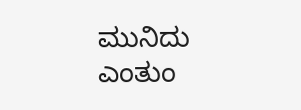ಮುನಿದು ಎಂತುಂ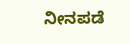ನೀನಪಡೆ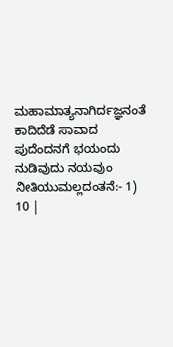ಮಹಾಮಾತ್ಯನಾಗಿರ್ದಜ್ಞನಂತೆ ಕಾದಿದೆಡೆ ಸಾವಾದ ಪುದೆಂದನಗೆ ಭಯಂದು ನುಡಿವುದು ನಯವುಂ ನೀತಿಯುಮಲ್ಲದಂತನೆ:- 1) 10 |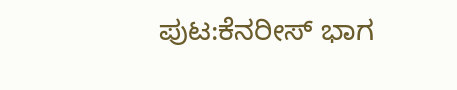ಪುಟ:ಕೆನರೀಸ್ ಭಾಗ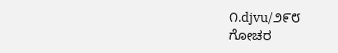೧.djvu/೨೯೮
ಗೋಚರ